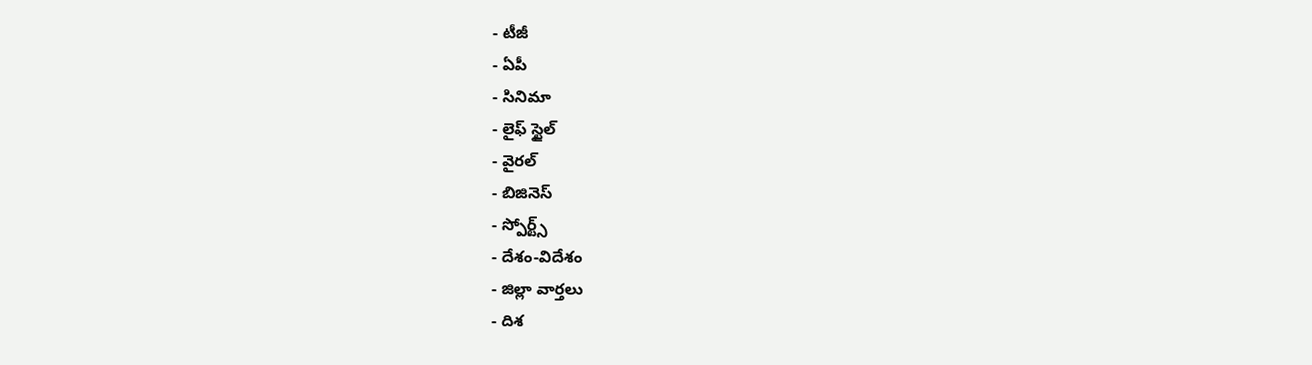- టీజీ
- ఏపీ
- సినిమా
- లైఫ్ స్టైల్
- వైరల్
- బిజినెస్
- స్పోర్ట్స్
- దేశం-విదేశం
- జిల్లా వార్తలు
- దిశ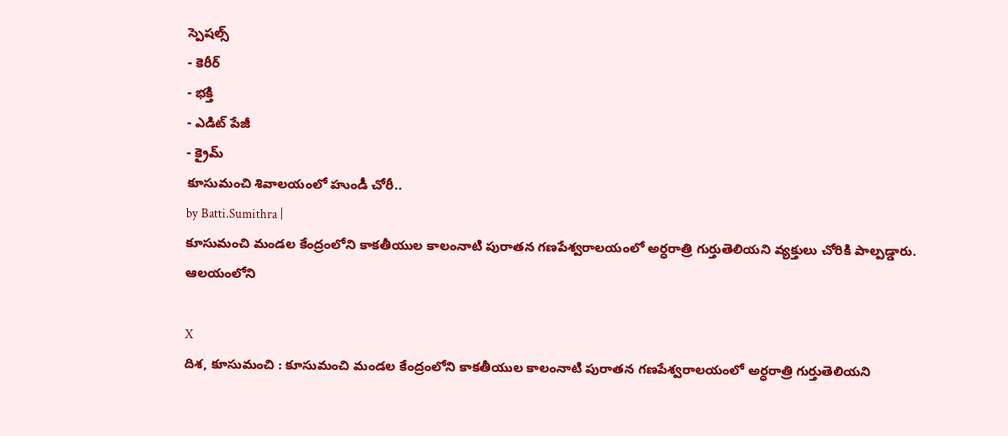స్పెషల్స్
- కెరీర్
- భక్తి
- ఎడిట్ పేజీ
- క్రైమ్
కూసుమంచి శివాలయంలో హుండీ చోరీ..
by Batti.Sumithra |
కూసుమంచి మండల కేంద్రంలోని కాకతీయుల కాలంనాటి పురాతన గణపేశ్వరాలయంలో అర్ధరాత్రి గుర్తుతెలియని వ్యక్తులు చోరికి పాల్పడ్డారు. ఆలయంలోని

X
దిశ, కూసుమంచి : కూసుమంచి మండల కేంద్రంలోని కాకతీయుల కాలంనాటి పురాతన గణపేశ్వరాలయంలో అర్ధరాత్రి గుర్తుతెలియని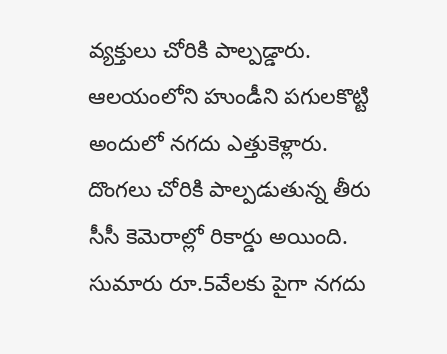వ్యక్తులు చోరికి పాల్పడ్డారు. ఆలయంలోని హుండీని పగులకొట్టి అందులో నగదు ఎత్తుకెళ్లారు. దొంగలు చోరికి పాల్పడుతున్న తీరు సీసీ కెమెరాల్లో రికార్డు అయింది. సుమారు రూ.5వేలకు పైగా నగదు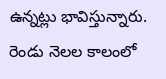ఉన్నట్లు భావిస్తున్నారు. రెండు నెలల కాలంలో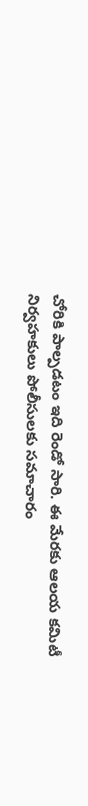చోరికి పాల్పడటం ఇది రెండో సారి. ఈ మేరకు ఆలయ కమిటీ నిర్వహకులు పోలీసులకు సమాచారం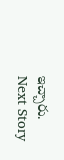ఇచ్చారు.
Next Story